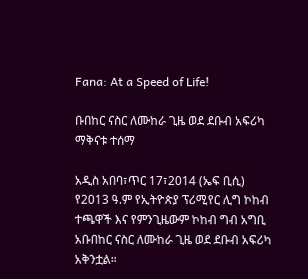Fana: At a Speed of Life!

ቡበከር ናስር ለሙከራ ጊዜ ወደ ደቡብ አፍሪካ ማቅናቱ ተሰማ

አዲስ አበባ፣ጥር 17፣2014 (ኤፍ ቢሲ) የ2013 ዓ.ም የኢትዮጵያ ፕሪሚየር ሊግ ኮከብ ተጫዋች እና የምንጊዜውም ኮከብ ግብ አግቢ አቡበከር ናስር ለሙከራ ጊዜ ወደ ደቡብ አፍሪካ አቅንቷል።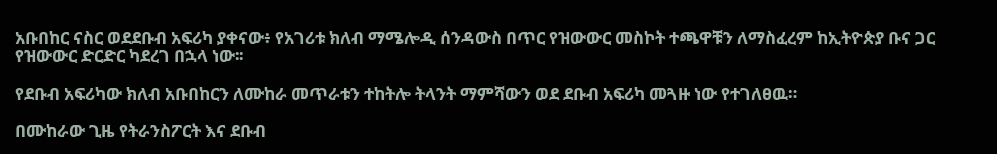አቡበከር ናስር ወደደቡብ አፍሪካ ያቀናው፥ የአገሪቱ ክለብ ማሜሎዲ ሰንዳውስ በጥር የዝውውር መስኮት ተጫዋቹን ለማስፈረም ከኢትዮጵያ ቡና ጋር የዝውውር ድርድር ካደረገ በኋላ ነው፡፡

የደቡብ አፍሪካው ክለብ አቡበከርን ለሙከራ መጥራቱን ተከትሎ ትላንት ማምሻውን ወደ ደቡብ አፍሪካ መጓዙ ነው የተገለፀዉ።

በሙከራው ጊዜ የትራንስፖርት እና ደቡብ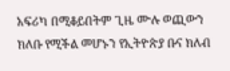አፍሪካ በሚቆይበትም ጊዜ ሙሉ ወጪውን ክለቡ የሚችል መሆኑን የኢትዮጵያ ቡና ክለብ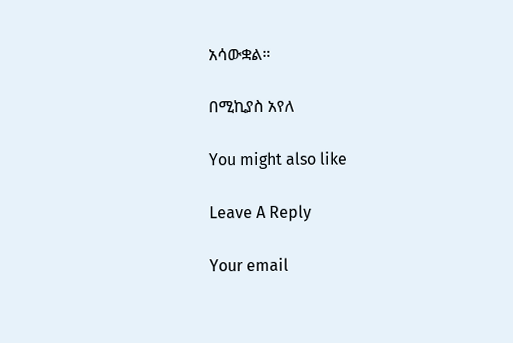አሳውቋል።

በሚኪያስ አየለ

You might also like

Leave A Reply

Your email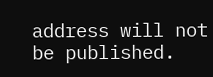address will not be published.